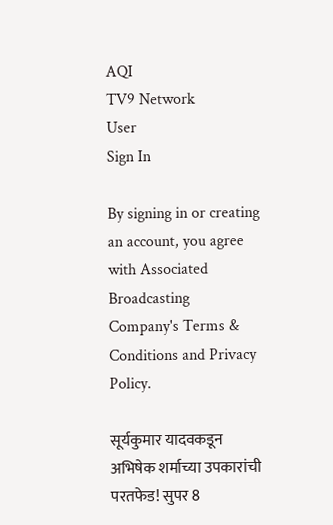AQI
TV9 Network
User
Sign In

By signing in or creating an account, you agree with Associated Broadcasting Company's Terms & Conditions and Privacy Policy.

सूर्यकुमार यादवकडून अभिषेक शर्माच्या उपकारांची परतफेड! सुपर 8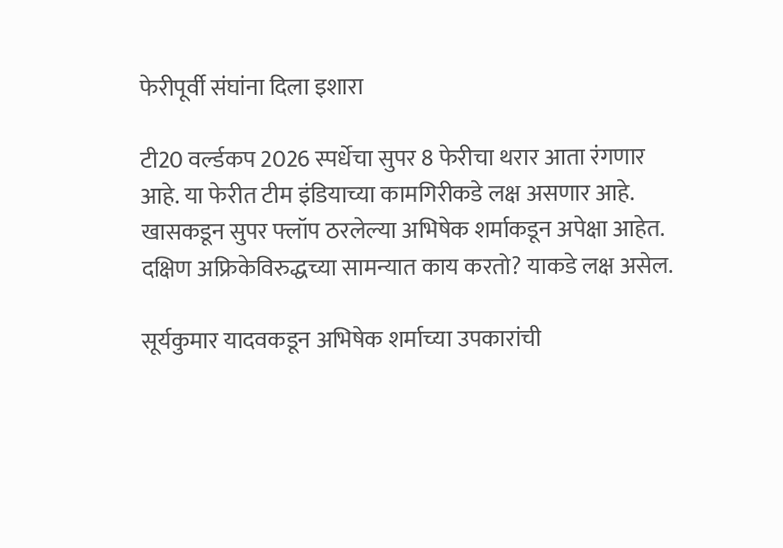फेरीपूर्वी संघांना दिला इशारा

टी20 वर्ल्डकप 2026 स्पर्धेचा सुपर 8 फेरीचा थरार आता रंगणार आहे. या फेरीत टीम इंडियाच्या कामगिरीकडे लक्ष असणार आहे. खासकडून सुपर फ्लॉप ठरलेल्या अभिषेक शर्माकडून अपेक्षा आहेत. दक्षिण अफ्रिकेविरुद्धच्या सामन्यात काय करतो? याकडे लक्ष असेल.

सूर्यकुमार यादवकडून अभिषेक शर्माच्या उपकारांची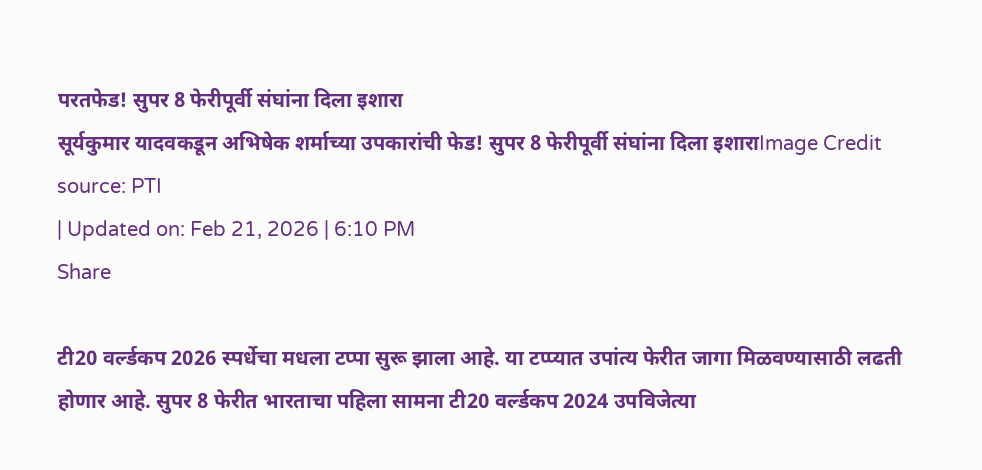परतफेड! सुपर 8 फेरीपूर्वी संघांना दिला इशारा
सूर्यकुमार यादवकडून अभिषेक शर्माच्या उपकारांची फेड! सुपर 8 फेरीपूर्वी संघांना दिला इशाराImage Credit source: PTI
| Updated on: Feb 21, 2026 | 6:10 PM
Share

टी20 वर्ल्डकप 2026 स्पर्धेचा मधला टप्पा सुरू झाला आहे. या टप्प्यात उपांत्य फेरीत जागा मिळवण्यासाठी लढती होणार आहे. सुपर 8 फेरीत भारताचा पहिला सामना टी20 वर्ल्डकप 2024 उपविजेत्या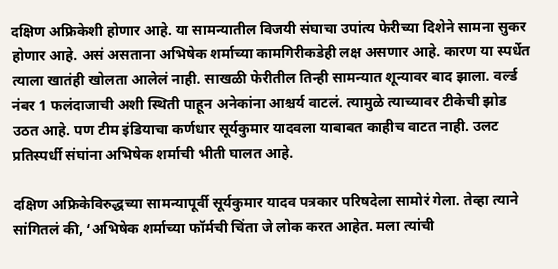दक्षिण अफ्रिकेशी होणार आहे. या सामन्यातील विजयी संघाचा उपांत्य फेरीच्या दिशेने सामना सुकर होणार आहे. असं असताना अभिषेक शर्माच्या कामगिरीकडेही लक्ष असणार आहे. कारण या स्पर्धेत त्याला खातंही खोलता आलेलं नाही. साखळी फेरीतील तिन्ही सामन्यात शून्यावर बाद झाला. वर्ल्ड नंबर 1 फलंदाजाची अशी स्थिती पाहून अनेकांना आश्चर्य वाटलं. त्यामुळे त्याच्यावर टीकेची झोड उठत आहे. पण टीम इंडियाचा कर्णधार सूर्यकुमार यादवला याबाबत काहीच वाटत नाही. उलट प्रतिस्पर्धी संघांना अभिषेक शर्माची भीती घालत आहे.

दक्षिण अफ्रिकेविरुद्धच्या सामन्यापूर्वी सूर्यकुमार यादव पत्रकार परिषदेला सामोरं गेला. तेव्हा त्याने सांगितलं की, ‘अभिषेक शर्माच्या फॉर्मची चिंता जे लोक करत आहेत. मला त्यांची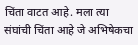चिंता वाटत आहे. मला त्या संघांची चिंता आहे जे अभिषेकचा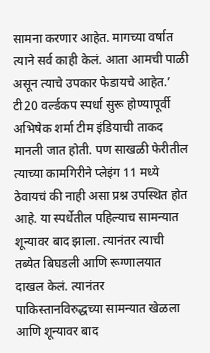सामना करणार आहेत. मागच्या वर्षात त्याने सर्व काही केलं. आता आमची पाळी असून त्याचे उपकार फेडायचे आहेत.’ टी20 वर्ल्डकप स्पर्धा सुरू होण्यापूर्वी अभिषेक शर्मा टीम इंडियाची ताकद मानली जात होती. पण साखळी फेरीतील त्याच्या कामगिरीने प्लेइंग 11 मध्ये ठेवायचं की नाही असा प्रश्न उपस्थित होत आहे. या स्पर्धेतील पहिल्याच सामन्यात शून्यावर बाद झाला. त्यानंतर त्याची तब्येत बिघडली आणि रूग्णालयात दाखल केलं. त्यानंतर पाकिस्तानविरुद्धच्या सामन्यात खेळला आणि शून्यावर बाद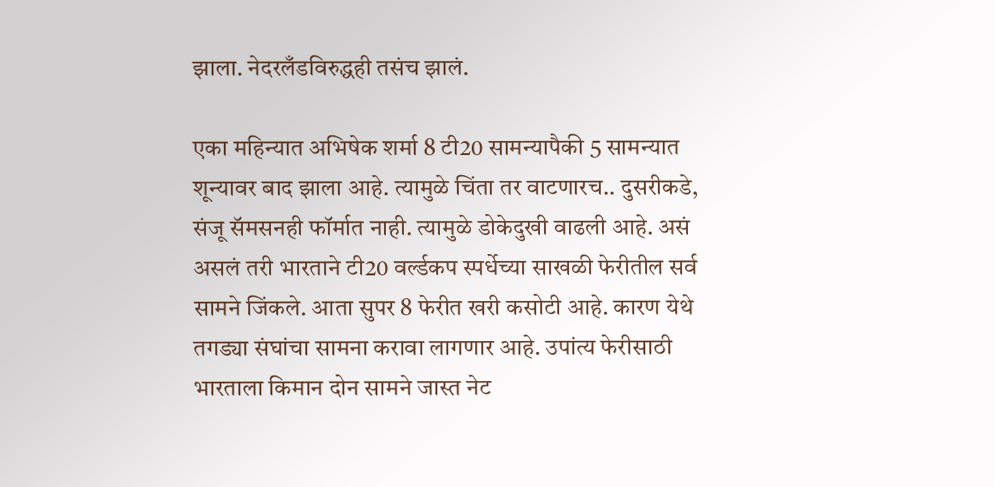झाला. नेदरलँडविरुद्धही तसंच झालं.

एका महिन्यात अभिषेक शर्मा 8 टी20 सामन्यापैकी 5 सामन्यात शून्यावर बाद झाला आहे. त्यामुळे चिंता तर वाटणारच.. दुसरीकडे, संजू सॅमसनही फॉर्मात नाही. त्यामुळे डोकेदुखी वाढली आहे. असं असलं तरी भारताने टी20 वर्ल्डकप स्पर्धेच्या साखळी फेरीतील सर्व सामने जिंकले. आता सुपर 8 फेरीत खरी कसोटी आहे. कारण येथे तगड्या संघांचा सामना करावा लागणार आहे. उपांत्य फेरीसाठी भारताला किमान दोन सामने जास्त नेट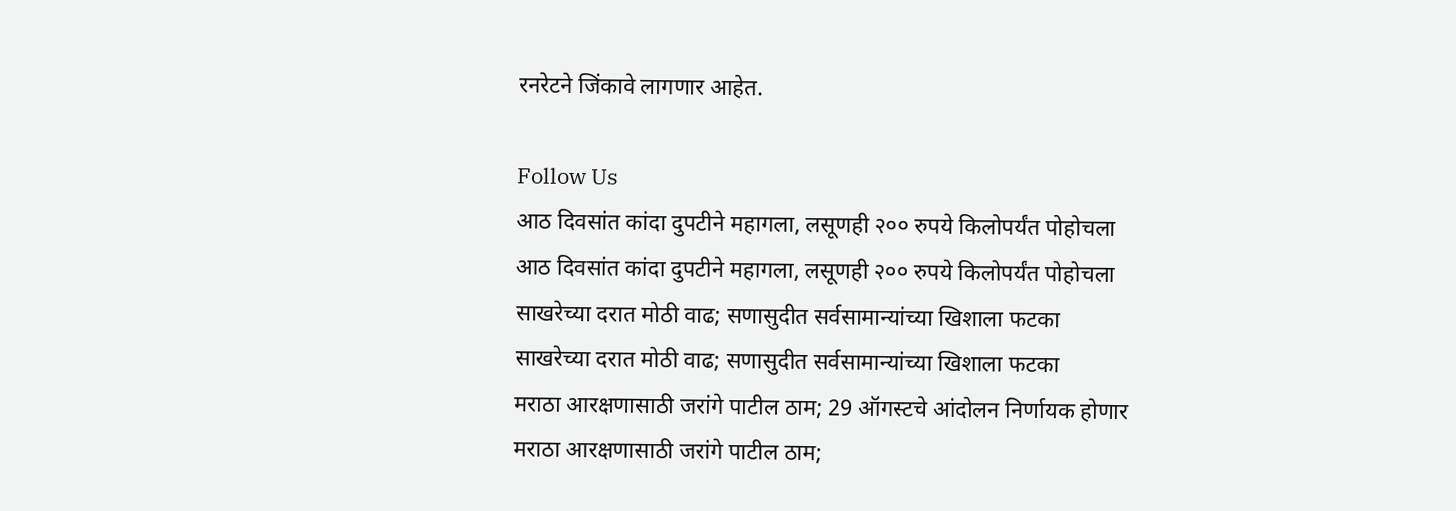रनरेटने जिंकावे लागणार आहेत.

Follow Us
आठ दिवसांत कांदा दुपटीने महागला, लसूणही २०० रुपये किलोपर्यंत पोहोचला
आठ दिवसांत कांदा दुपटीने महागला, लसूणही २०० रुपये किलोपर्यंत पोहोचला
साखरेच्या दरात मोठी वाढ; सणासुदीत सर्वसामान्यांच्या खिशाला फटका
साखरेच्या दरात मोठी वाढ; सणासुदीत सर्वसामान्यांच्या खिशाला फटका
मराठा आरक्षणासाठी जरांगे पाटील ठाम; 29 ऑगस्टचे आंदोलन निर्णायक होणार
मराठा आरक्षणासाठी जरांगे पाटील ठाम;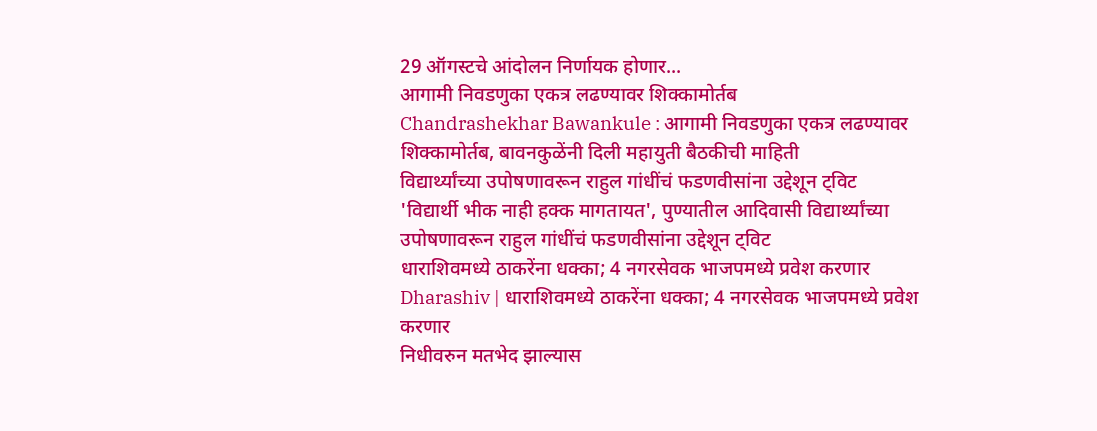29 ऑगस्टचे आंदोलन निर्णायक होणार...
आगामी निवडणुका एकत्र लढण्यावर शिक्कामोर्तब
Chandrashekhar Bawankule : आगामी निवडणुका एकत्र लढण्यावर शिक्कामोर्तब, बावनकुळेंनी दिली महायुती बैठकीची माहिती
विद्यार्थ्यांच्या उपोषणावरून राहुल गांधींचं फडणवीसांना उद्देशून ट्विट
'विद्यार्थी भीक नाही हक्क मागतायत', पुण्यातील आदिवासी विद्यार्थ्यांच्या उपोषणावरून राहुल गांधींचं फडणवीसांना उद्देशून ट्विट
धाराशिवमध्ये ठाकरेंना धक्का; 4 नगरसेवक भाजपमध्ये प्रवेश करणार
Dharashiv | धाराशिवमध्ये ठाकरेंना धक्का; 4 नगरसेवक भाजपमध्ये प्रवेश करणार
निधीवरुन मतभेद झाल्यास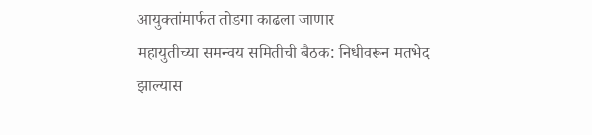आयुक्तांमार्फत तोडगा काढला जाणार
महायुतीच्या समन्वय समितीची बैठक: निधीवरून मतभेद झाल्यास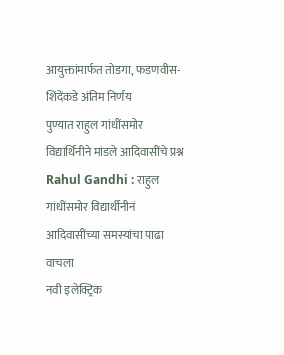आयुक्तांमार्फत तोडगा, फडणवीस-शिंदेंकडे अंतिम निर्णय
पुण्यात राहुल गांधींसमोर विद्यार्थिनीने मांडले आदिवासींचे प्रश्न
Rahul Gandhi : राहुल गांधींसमोर विद्यार्थीनीनं आदिवासींच्या समस्यांचा पाढा वाचला
नवी इलेक्ट्रिक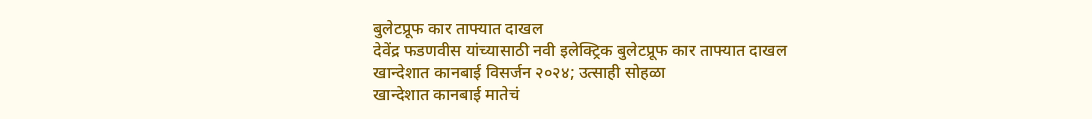बुलेटप्रूफ कार ताफ्यात दाखल
देवेंद्र फडणवीस यांच्यासाठी नवी इलेक्ट्रिक बुलेटप्रूफ कार ताफ्यात दाखल
खान्देशात कानबाई विसर्जन २०२४; उत्साही सोहळा
खान्देशात कानबाई मातेचं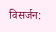विसर्जन: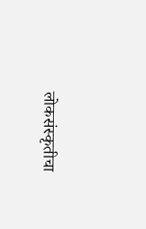लोकसंस्कृतीचा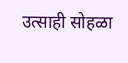उत्साही सोहळा